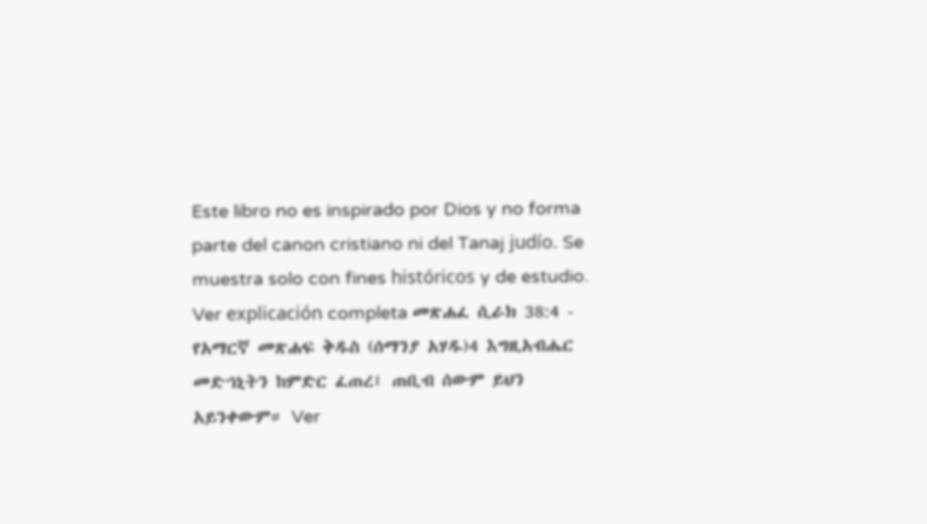Este libro no es inspirado por Dios y no forma parte del canon cristiano ni del Tanaj judío. Se muestra solo con fines históricos y de estudio. Ver explicación completa መጽሐፈ ሲራክ 38:4 - የአማርኛ መጽሐፍ ቅዱስ (ሰማንያ አሃዱ)4 እግዚአብሔር መድኀኒትን ከምድር ፈጠረ፤ ጠቢብ ሰውም ይህን አይንቀውም። Ver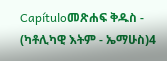Capítuloመጽሐፍ ቅዱስ - (ካቶሊካዊ እትም - ኤማሁስ)4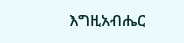እግዚአብሔር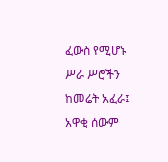ፈውስ የሚሆኑ ሥራ ሥሮችን ከመሬት አፈራ፤ አዋቂ ሰውም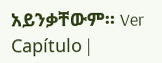አይንቃቸውም። Ver Capítulo |